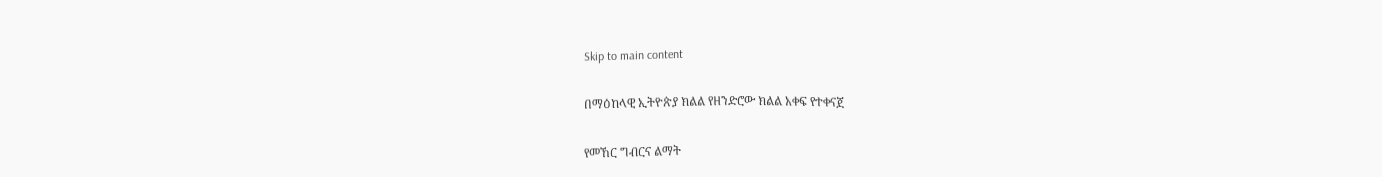Skip to main content

በማዕከላዊ ኢትዮጵያ ክልል የዘንድሮው ክልል አቀፍ የተቀናጀ

የመኸር ግብርና ልማት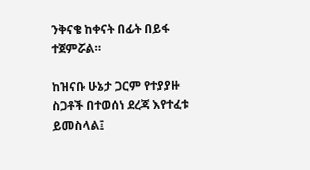ንቅናቄ ከቀናት በፊት በይፋ ተጀምሯል።

ከዝናቡ ሁኔታ ጋርም የተያያዙ ስጋቶች በተወሰነ ደረጃ እየተፈቱ ይመስላል፤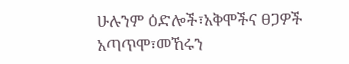ሁሉንም ዕድሎች፣አቅሞችና ፀጋዎች አጣጥሞ፣መኸሩን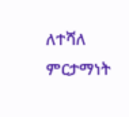ለተሻለ ምርታማነት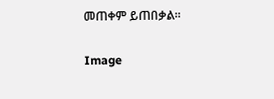መጠቀም ይጠበቃል።

Image